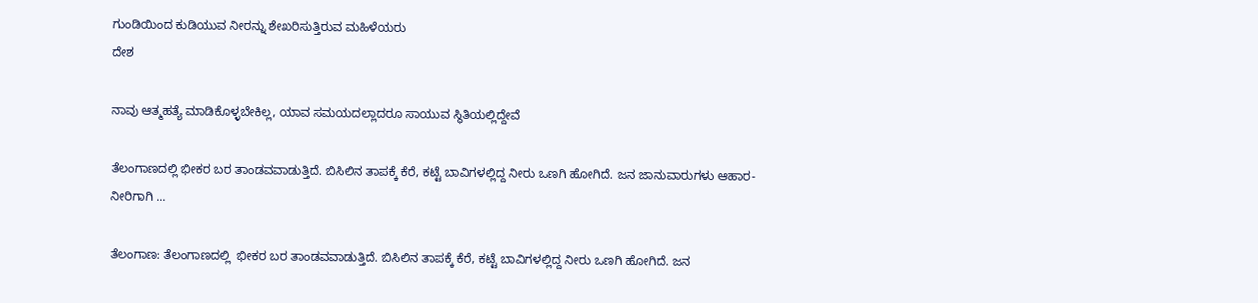ಗುಂಡಿಯಿಂದ ಕುಡಿಯುವ ನೀರನ್ನು ಶೇಖರಿಸುತ್ತಿರುವ ಮಹಿಳೆಯರು
ದೇಶ

ನಾವು ಆತ್ಮಹತ್ಯೆ ಮಾಡಿಕೊಳ್ಳಬೇಕಿಲ್ಲ, ಯಾವ ಸಮಯದಲ್ಲಾದರೂ ಸಾಯುವ ಸ್ಥಿತಿಯಲ್ಲಿದ್ದೇವೆ

ತೆಲಂಗಾಣದಲ್ಲಿ ಭೀಕರ ಬರ ತಾಂಡವವಾಡುತ್ತಿದೆ. ಬಿಸಿಲಿನ ತಾಪಕ್ಕೆ ಕೆರೆ, ಕಟ್ಟೆ ಬಾವಿಗಳಲ್ಲಿದ್ದ ನೀರು ಒಣಗಿ ಹೋಗಿದೆ. ಜನ ಜಾನುವಾರುಗಳು ಆಹಾರ-ನೀರಿಗಾಗಿ ...

ತೆಲಂಗಾಣ: ತೆಲಂಗಾಣದಲ್ಲಿ  ಭೀಕರ ಬರ ತಾಂಡವವಾಡುತ್ತಿದೆ. ಬಿಸಿಲಿನ ತಾಪಕ್ಕೆ ಕೆರೆ, ಕಟ್ಟೆ ಬಾವಿಗಳಲ್ಲಿದ್ದ ನೀರು ಒಣಗಿ ಹೋಗಿದೆ. ಜನ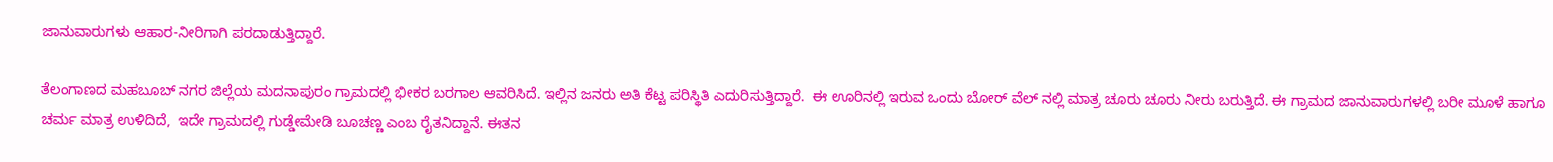ಜಾನುವಾರುಗಳು ಆಹಾರ-ನೀರಿಗಾಗಿ ಪರದಾಡುತ್ತಿದ್ದಾರೆ.

ತೆಲಂಗಾಣದ ಮಹಬೂಬ್ ನಗರ ಜಿಲ್ಲೆಯ ಮದನಾಪುರಂ ಗ್ರಾಮದಲ್ಲಿ ಭೀಕರ ಬರಗಾಲ ಆವರಿಸಿದೆ. ಇಲ್ಲಿನ ಜನರು ಅತಿ ಕೆಟ್ಟ ಪರಿಸ್ಥಿತಿ ಎದುರಿಸುತ್ತಿದ್ದಾರೆ.  ಈ ಊರಿನಲ್ಲಿ ಇರುವ ಒಂದು ಬೋರ್ ವೆಲ್ ನಲ್ಲಿ ಮಾತ್ರ ಚೂರು ಚೂರು ನೀರು ಬರುತ್ತಿದೆ. ಈ ಗ್ರಾಮದ ಜಾನುವಾರುಗಳಲ್ಲಿ ಬರೀ ಮೂಳೆ ಹಾಗೂ ಚರ್ಮ ಮಾತ್ರ ಉಳಿದಿದೆ,  ಇದೇ ಗ್ರಾಮದಲ್ಲಿ ಗುಡ್ಡೇಮೇಡಿ ಬೂಚಣ್ಣ ಎಂಬ ರೈತನಿದ್ದಾನೆ. ಈತನ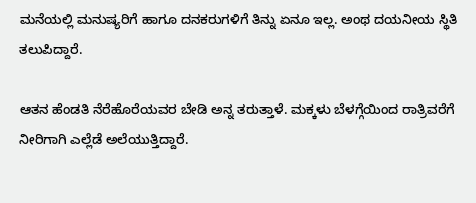ಮನೆಯಲ್ಲಿ ಮನುಷ್ಯರಿಗೆ ಹಾಗೂ ದನಕರುಗಳಿಗೆ ತಿನ್ನು ಏನೂ ಇಲ್ಲ. ಅಂಥ ದಯನೀಯ ಸ್ಥಿತಿ ತಲುಪಿದ್ದಾರೆ.

ಆತನ ಹೆಂಡತಿ ನೆರೆಹೊರೆಯವರ ಬೇಡಿ ಅನ್ನ ತರುತ್ತಾಳೆ. ಮಕ್ಕಳು ಬೆಳಗ್ಗೆಯಿಂದ ರಾತ್ರಿವರೆಗೆ ನೀರಿಗಾಗಿ ಎಲ್ಲೆಡೆ ಅಲೆಯುತ್ತಿದ್ದಾರೆ.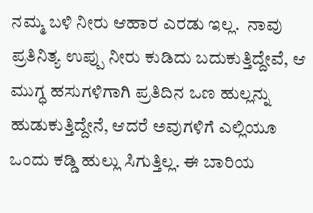ನಮ್ಮ ಬಳಿ ನೀರು ಆಹಾರ ಎರಡು ಇಲ್ಲ.  ನಾವು ಪ್ರತಿನಿತ್ಯ ಉಪ್ಪು ನೀರು ಕುಡಿದು ಬದುಕುತ್ತಿದ್ದೇವೆ, ಆ ಮುಗ್ಧ ಹಸುಗಳಿಗಾಗಿ ಪ್ರತಿದಿನ ಒಣ ಹುಲ್ಲನ್ನು ಹುಡುಕುತ್ತಿದ್ದೇನೆ, ಆದರೆ ಅವುಗಳಿಗೆ ಎಲ್ಲಿಯೂ ಒಂದು ಕಡ್ಡಿ ಹುಲ್ಲು ಸಿಗುತ್ತಿಲ್ಲ. ಈ ಬಾರಿಯ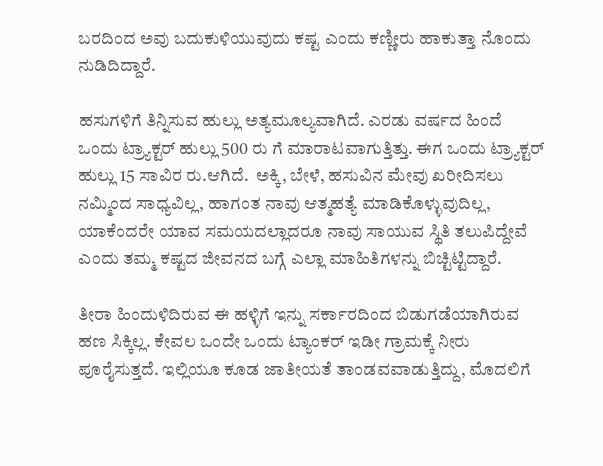ಬರದಿಂದ ಅವು ಬದುಕುಳಿಯುವುದು ಕಷ್ಟ ಎಂದು ಕಣ್ಣೀರು ಹಾಕುತ್ತಾ ನೊಂದು ನುಡಿದಿದ್ದಾರೆ.

ಹಸುಗಳಿಗೆ ತಿನ್ನಿಸುವ ಹುಲ್ಲು ಅತ್ಯಮೂಲ್ಯವಾಗಿದೆ. ಎರಡು ವರ್ಷದ ಹಿಂದೆ ಒಂದು ಟ್ರ್ಯಾಕ್ಟರ್ ಹುಲ್ಲು 500 ರು ಗೆ ಮಾರಾಟವಾಗುತ್ತಿತ್ತು. ಈಗ ಒಂದು ಟ್ರ್ಯಾಕ್ಟರ್ ಹುಲ್ಲು 15 ಸಾವಿರ ರು.ಆಗಿದೆ.  ಅಕ್ಕಿ, ಬೇಳೆ, ಹಸುವಿನ ಮೇವು ಖರೀದಿಸಲು ನಮ್ಮಿಂದ ಸಾಧ್ಯವಿಲ್ಲ, ಹಾಗಂತ ನಾವು ಆತ್ಮಹತ್ಯೆ ಮಾಡಿಕೊಳ್ಳುವುದಿಲ್ಲ, ಯಾಕೆಂದರೇ ಯಾವ ಸಮಯದಲ್ಲಾದರೂ ನಾವು ಸಾಯುವ ಸ್ಥಿತಿ ತಲುಪಿದ್ದೇವೆ ಎಂದು ತಮ್ಮ ಕಷ್ಟದ ಜೀವನದ ಬಗ್ಗೆ ಎಲ್ಲಾ ಮಾಹಿತಿಗಳನ್ನು ಬಿಚ್ಟಿಟ್ಟಿದ್ದಾರೆ.

ತೀರಾ ಹಿಂದುಳಿದಿರುವ ಈ ಹಳ್ಳಿಗೆ ಇನ್ನು ಸರ್ಕಾರದಿಂದ ಬಿಡುಗಡೆಯಾಗಿರುವ ಹಣ ಸಿಕ್ಕಿಲ್ಲ. ಕೇವಲ ಒಂದೇ ಒಂದು ಟ್ಯಾಂಕರ್ ಇಡೀ ಗ್ರಾಮಕ್ಕೆ ನೀರು ಪೂರೈಸುತ್ತದೆ. ಇಲ್ಲಿಯೂ ಕೂಡ ಜಾತೀಯತೆ ತಾಂಡವವಾಡುತ್ತಿದ್ದು, ಮೊದಲಿಗೆ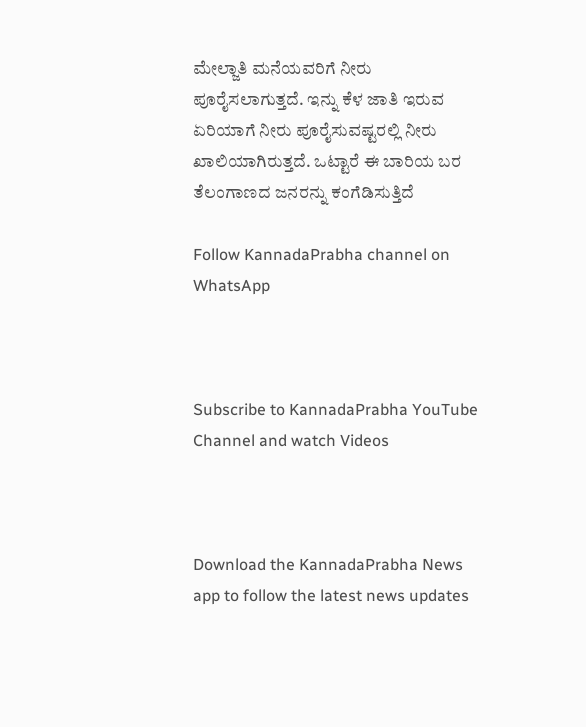ಮೇಲ್ಜಾತಿ ಮನೆಯವರಿಗೆ ನೀರು ಪೂರೈಸಲಾಗುತ್ತದೆ. ಇನ್ನು ಕೆಳ ಜಾತಿ ಇರುವ ಏರಿಯಾಗೆ ನೀರು ಪೂರೈಸುವಷ್ಟರಲ್ಲಿ ನೀರು ಖಾಲಿಯಾಗಿರುತ್ತದೆ. ಒಟ್ಟಾರೆ ಈ ಬಾರಿಯ ಬರ ತೆಲಂಗಾಣದ ಜನರನ್ನು ಕಂಗೆಡಿಸುತ್ತಿದೆ

Follow KannadaPrabha channel on WhatsApp



Subscribe to KannadaPrabha YouTube Channel and watch Videos



Download the KannadaPrabha News app to follow the latest news updates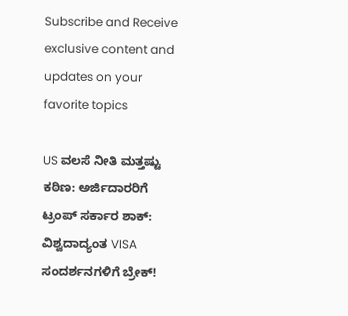Subscribe and Receive exclusive content and updates on your favorite topics

US ವಲಸೆ ನೀತಿ ಮತ್ತಷ್ಟು ಕಠಿಣ: ಅರ್ಜಿದಾರರಿಗೆ ಟ್ರಂಪ್‌ ಸರ್ಕಾರ ಶಾಕ್‌: ವಿಶ್ವದಾದ್ಯಂತ VISA ಸಂದರ್ಶನಗಳಿಗೆ ಬ್ರೇಕ್‌!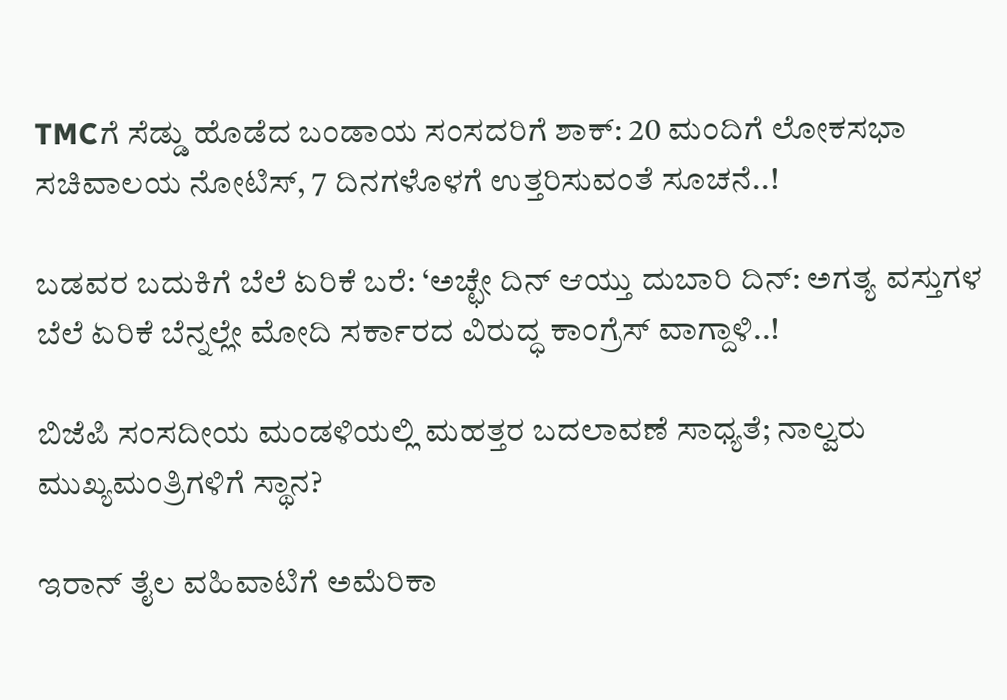TMCಗೆ ಸೆಡ್ಡು ಹೊಡೆದ ಬಂಡಾಯ ಸಂಸದರಿಗೆ ಶಾಕ್‌: 20 ಮಂದಿಗೆ ಲೋಕಸಭಾ ಸಚಿವಾಲಯ ನೋಟಿಸ್‌, 7 ದಿನಗಳೊಳಗೆ ಉತ್ತರಿಸುವಂತೆ ಸೂಚನೆ..!

ಬಡವರ ಬದುಕಿಗೆ ಬೆಲೆ ಏರಿಕೆ ಬರೆ: ‘ಅಚ್ಛೇ ದಿನ್ ಆಯ್ತು ದುಬಾರಿ ದಿನ್: ಅಗತ್ಯ ವಸ್ತುಗಳ ಬೆಲೆ ಏರಿಕೆ ಬೆನ್ನಲ್ಲೇ ಮೋದಿ ಸರ್ಕಾರದ ವಿರುದ್ಧ ಕಾಂಗ್ರೆಸ್ ವಾಗ್ದಾಳಿ..!

ಬಿಜೆಪಿ ಸಂಸದೀಯ ಮಂಡಳಿಯಲ್ಲಿ ಮಹತ್ತರ ಬದಲಾವಣೆ ಸಾಧ್ಯತೆ; ನಾಲ್ವರು ಮುಖ್ಯಮಂತ್ರಿಗಳಿಗೆ ಸ್ಥಾನ?

ಇರಾನ್‌ ತೈಲ ವಹಿವಾಟಿಗೆ ಅಮೆರಿಕಾ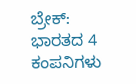ಬ್ರೇಕ್: ಭಾರತದ 4 ಕಂಪನಿಗಳು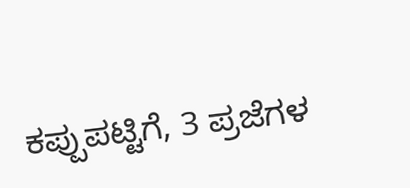ಕಪ್ಪುಪಟ್ಟಿಗೆ, 3 ಪ್ರಜೆಗಳ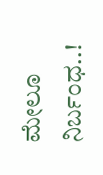ಮೇಲೂ ನಿರ್ಬಂಧ..!